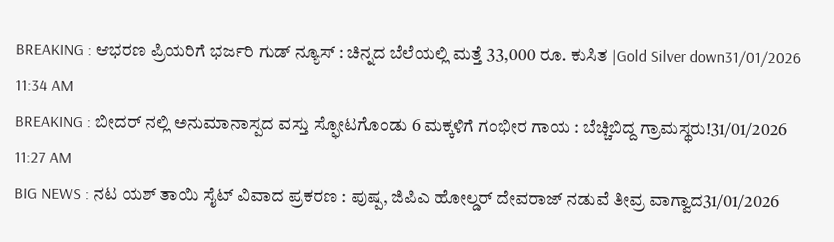BREAKING : ಆಭರಣ ಪ್ರಿಯರಿಗೆ ಭರ್ಜರಿ ಗುಡ್ ನ್ಯೂಸ್ : ಚಿನ್ನದ ಬೆಲೆಯಲ್ಲಿ ಮತ್ತೆ 33,000 ರೂ. ಕುಸಿತ |Gold Silver down31/01/2026 11:34 AM
BREAKING : ಬೀದರ್ ನಲ್ಲಿ ಅನುಮಾನಾಸ್ಪದ ವಸ್ತು ಸ್ಫೋಟಗೊಂಡು 6 ಮಕ್ಕಳಿಗೆ ಗಂಭೀರ ಗಾಯ : ಬೆಚ್ಚಿಬಿದ್ದ ಗ್ರಾಮಸ್ಥರು!31/01/2026 11:27 AM
BIG NEWS : ನಟ ಯಶ್ ತಾಯಿ ಸೈಟ್ ವಿವಾದ ಪ್ರಕರಣ : ಪುಷ್ಪ, ಜಿಪಿಎ ಹೋಲ್ಡರ್ ದೇವರಾಜ್ ನಡುವೆ ತೀವ್ರ ವಾಗ್ವಾದ31/01/2026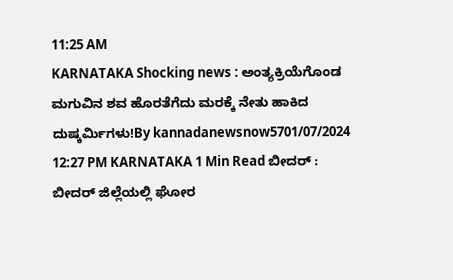11:25 AM
KARNATAKA Shocking news : ಅಂತ್ಯಕ್ರಿಯೆಗೊಂಡ ಮಗುವಿನ ಶವ ಹೊರತೆಗೆದು ಮರಕ್ಕೆ ನೇತು ಹಾಕಿದ ದುಷ್ಕರ್ಮಿಗಳು!By kannadanewsnow5701/07/2024 12:27 PM KARNATAKA 1 Min Read ಬೀದರ್ : ಬೀದರ್ ಜಿಲ್ಲೆಯಲ್ಲಿ ಘೋರ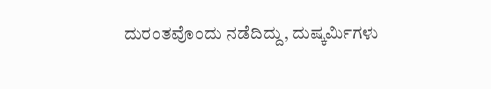ದುರಂತವೊಂದು ನಡೆದಿದ್ದು, ದುಷ್ಕರ್ಮಿಗಳು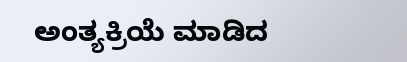ಅಂತ್ಯಕ್ರಿಯೆ ಮಾಡಿದ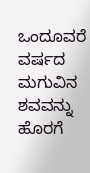ಒಂದೂವರೆ ವರ್ಷದ ಮಗುವಿನ ಶವವನ್ನು ಹೊರಗೆ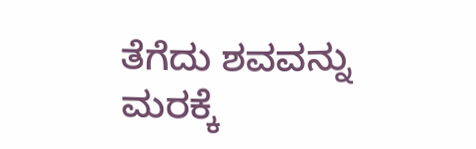ತೆಗೆದು ಶವವನ್ನು ಮರಕ್ಕೆ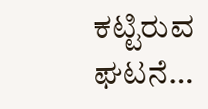ಕಟ್ಟಿರುವ ಘಟನೆ…